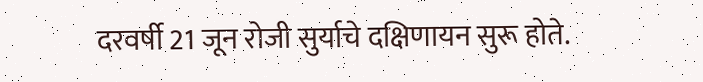दरवर्षी 21 जून रोजी सुर्याचे दक्षिणायन सुरू होते.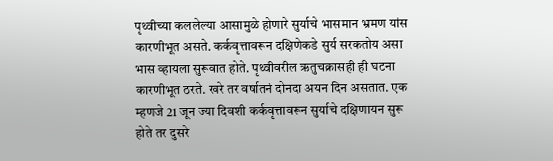पृथ्वीच्या कललेल्या आसामुळे होणारे सुर्याचे भासमान भ्रमण यांस कारणीभूत असते. कर्कवृत्तावरून दक्षिणेकडे सुर्य सरकतोय असा भास व्हायला सुरूवात होते. पृथ्वीवरील ऋतुचक्रासही ही घटना कारणीभूत ठरते. खरे तर वर्षातनं दोनदा अयन दिन असतात. एक म्हणजे 21 जून ज्या दिवशी कर्कवृत्तावरून सुर्याचे दक्षिणायन सुरू होते तर दुसरे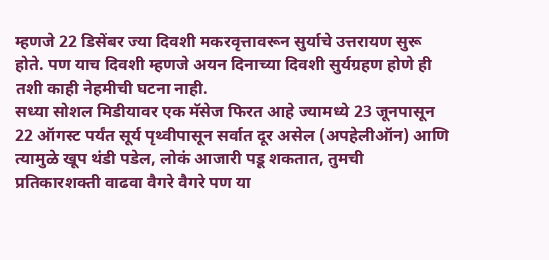म्हणजे 22 डिसेंबर ज्या दिवशी मकरवृत्तावरून सुर्याचे उत्तरायण सुरू होते. पण याच दिवशी म्हणजे अयन दिनाच्या दिवशी सुर्यग्रहण होणे ही तशी काही नेहमीची घटना नाही.
सध्या सोशल मिडीयावर एक मॅसेज फिरत आहे ज्यामध्ये 23 जूनपासून 22 ऑगस्ट पर्यंत सूर्य पृथ्वीपासून सर्वात दूर असेल (अपहेलीऑन) आणि त्यामुळे खूप थंडी पडेल, लोकं आजारी पडू शकतात, तुमची प्रतिकारशक्ती वाढवा वैगरे वैगरे पण या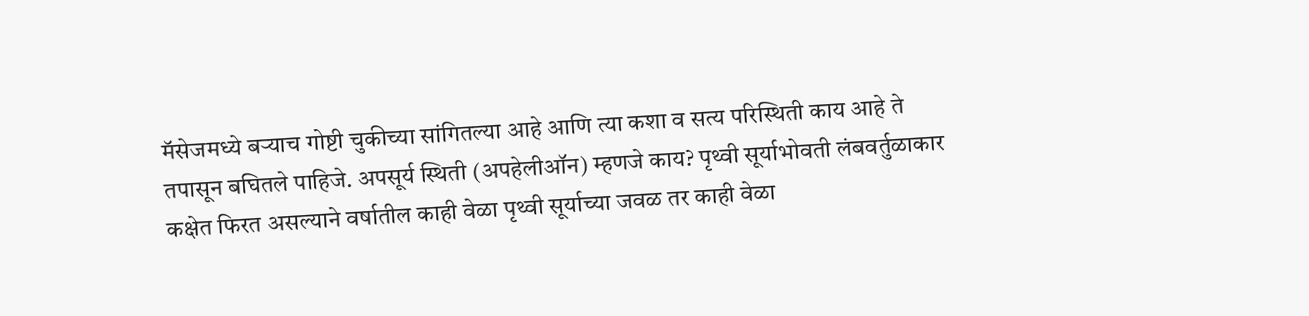मॅसेजमध्ये बऱ्याच गोष्टी चुकीच्या सांगितल्या आहे आणि त्या कशा व सत्य परिस्थिती काय आहे ते तपासून बघितले पाहिजे. अपसूर्य स्थिती (अपहेलीऑन) म्हणजे काय? पृथ्वी सूर्याभोवती लंबवर्तुळाकार कक्षेत फिरत असल्याने वर्षातील काही वेळा पृथ्वी सूर्याच्या जवळ तर काही वेळा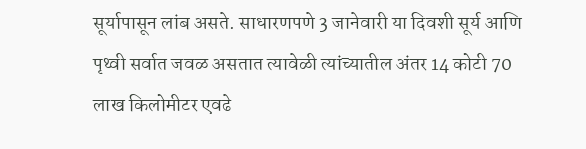सूर्यापासून लांब असते. साधारणपणे 3 जानेवारी या दिवशी सूर्य आणि पृथ्वी सर्वात जवळ असतात त्यावेळी त्यांच्यातील अंतर 14 कोटी 70 लाख किलोमीटर एवढे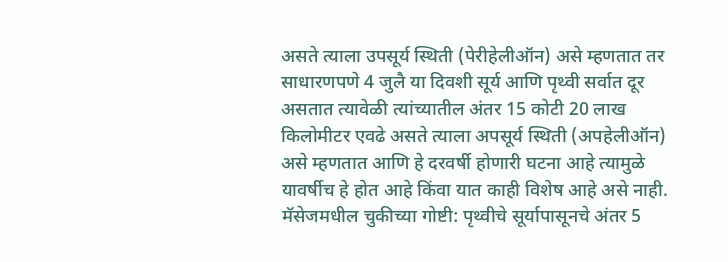असते त्याला उपसूर्य स्थिती (पेरीहेलीऑन) असे म्हणतात तर साधारणपणे 4 जुलै या दिवशी सूर्य आणि पृथ्वी सर्वात दूर असतात त्यावेळी त्यांच्यातील अंतर 15 कोटी 20 लाख किलोमीटर एवढे असते त्याला अपसूर्य स्थिती (अपहेलीऑन) असे म्हणतात आणि हे दरवर्षी होणारी घटना आहे त्यामुळे यावर्षीच हे होत आहे किंवा यात काही विशेष आहे असे नाही. मॅसेजमधील चुकीच्या गोष्टी: पृथ्वीचे सूर्यापासूनचे अंतर 5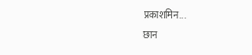प्रकाशमिन...
छान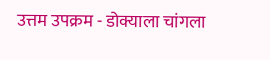उत्तम उपक्रम - डोक्याला चांगला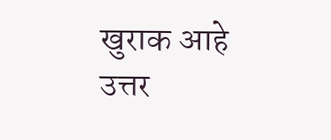खुराक आहे
उत्तर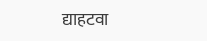द्याहटवा